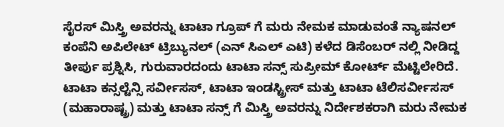ಸೈರಸ್ ಮಿಸ್ತ್ರಿ ಅವರನ್ನು ಟಾಟಾ ಗ್ರೂಪ್ ಗೆ ಮರು ನೇಮಕ ಮಾಡುವಂತೆ ನ್ಯಾಷನಲ್ ಕಂಪೆನಿ ಅಪಿಲೇಟ್ ಟ್ರಿಬ್ಯುನಲ್ (ಎನ್ ಸಿಎಲ್ ಎಟಿ) ಕಳೆದ ಡಿಸೆಂಬರ್ ನಲ್ಲಿ ನೀಡಿದ್ದ ತೀರ್ಪು ಪ್ರಶ್ನಿಸಿ, ಗುರುವಾರದಂದು ಟಾಟಾ ಸನ್ಸ್ ಸುಪ್ರೀಮ್ ಕೋರ್ಟ್ ಮೆಟ್ಟಿಲೇರಿದೆ.
ಟಾಟಾ ಕನ್ಸಲ್ಟೆನ್ಸಿ ಸರ್ವೀಸಸ್, ಟಾಟಾ ಇಂಡಸ್ಟ್ರೀಸ್ ಮತ್ತು ಟಾಟಾ ಟೆಲಿಸರ್ವೀಸಸ್ (ಮಹಾರಾಷ್ಟ್ರ) ಮತ್ತು ಟಾಟಾ ಸನ್ಸ್ ಗೆ ಮಿಸ್ತ್ರಿ ಅವರನ್ನು ನಿರ್ದೇಶಕರಾಗಿ ಮರು ನೇಮಕ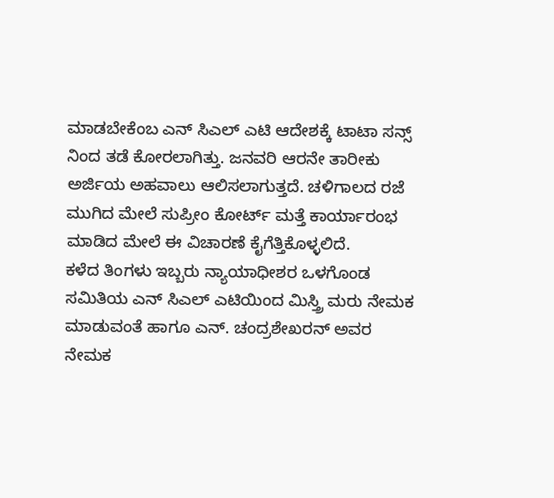ಮಾಡಬೇಕೆಂಬ ಎನ್ ಸಿಎಲ್ ಎಟಿ ಆದೇಶಕ್ಕೆ ಟಾಟಾ ಸನ್ಸ್ ನಿಂದ ತಡೆ ಕೋರಲಾಗಿತ್ತು. ಜನವರಿ ಆರನೇ ತಾರೀಕು ಅರ್ಜಿಯ ಅಹವಾಲು ಆಲಿಸಲಾಗುತ್ತದೆ. ಚಳಿಗಾಲದ ರಜೆ ಮುಗಿದ ಮೇಲೆ ಸುಪ್ರೀಂ ಕೋರ್ಟ್ ಮತ್ತೆ ಕಾರ್ಯಾರಂಭ ಮಾಡಿದ ಮೇಲೆ ಈ ವಿಚಾರಣೆ ಕೈಗೆತ್ತಿಕೊಳ್ಳಲಿದೆ.
ಕಳೆದ ತಿಂಗಳು ಇಬ್ಬರು ನ್ಯಾಯಾಧೀಶರ ಒಳಗೊಂಡ ಸಮಿತಿಯ ಎನ್ ಸಿಎಲ್ ಎಟಿಯಿಂದ ಮಿಸ್ತ್ರಿ ಮರು ನೇಮಕ ಮಾಡುವಂತೆ ಹಾಗೂ ಎನ್. ಚಂದ್ರಶೇಖರನ್ ಅವರ ನೇಮಕ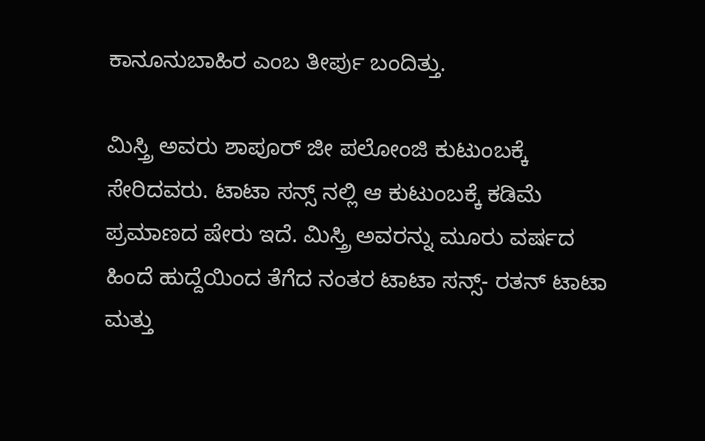ಕಾನೂನುಬಾಹಿರ ಎಂಬ ತೀರ್ಪು ಬಂದಿತ್ತು.

ಮಿಸ್ತ್ರಿ ಅವರು ಶಾಪೂರ್ ಜೀ ಪಲೋಂಜಿ ಕುಟುಂಬಕ್ಕೆ ಸೇರಿದವರು. ಟಾಟಾ ಸನ್ಸ್ ನಲ್ಲಿ ಆ ಕುಟುಂಬಕ್ಕೆ ಕಡಿಮೆ ಪ್ರಮಾಣದ ಷೇರು ಇದೆ. ಮಿಸ್ತ್ರಿ ಅವರನ್ನು ಮೂರು ವರ್ಷದ ಹಿಂದೆ ಹುದ್ದೆಯಿಂದ ತೆಗೆದ ನಂತರ ಟಾಟಾ ಸನ್ಸ್- ರತನ್ ಟಾಟಾ ಮತ್ತು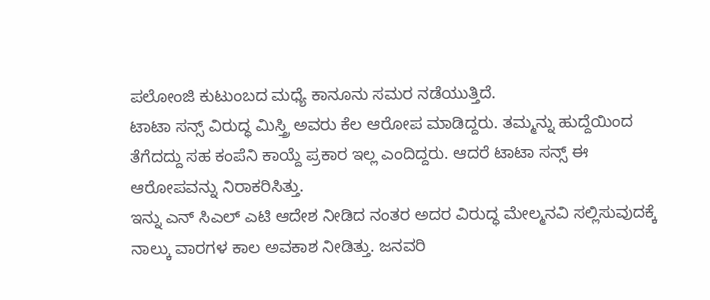ಪಲೋಂಜಿ ಕುಟುಂಬದ ಮಧ್ಯೆ ಕಾನೂನು ಸಮರ ನಡೆಯುತ್ತಿದೆ.
ಟಾಟಾ ಸನ್ಸ್ ವಿರುದ್ಧ ಮಿಸ್ತ್ರಿ ಅವರು ಕೆಲ ಆರೋಪ ಮಾಡಿದ್ದರು. ತಮ್ಮನ್ನು ಹುದ್ದೆಯಿಂದ ತೆಗೆದದ್ದು ಸಹ ಕಂಪೆನಿ ಕಾಯ್ದೆ ಪ್ರಕಾರ ಇಲ್ಲ ಎಂದಿದ್ದರು. ಆದರೆ ಟಾಟಾ ಸನ್ಸ್ ಈ ಆರೋಪವನ್ನು ನಿರಾಕರಿಸಿತ್ತು.
ಇನ್ನು ಎನ್ ಸಿಎಲ್ ಎಟಿ ಆದೇಶ ನೀಡಿದ ನಂತರ ಅದರ ವಿರುದ್ಧ ಮೇಲ್ಮನವಿ ಸಲ್ಲಿಸುವುದಕ್ಕೆ ನಾಲ್ಕು ವಾರಗಳ ಕಾಲ ಅವಕಾಶ ನೀಡಿತ್ತು. ಜನವರಿ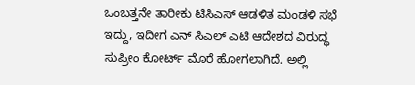ಒಂಬತ್ತನೇ ತಾರೀಕು ಟಿಸಿಎಸ್ ಆಡಳಿತ ಮಂಡಳಿ ಸಭೆ ಇದ್ದು, ಇದೀಗ ಎನ್ ಸಿಎಲ್ ಎಟಿ ಆದೇಶದ ವಿರುದ್ಧ ಸುಪ್ರೀಂ ಕೋರ್ಟ್ ಮೊರೆ ಹೋಗಲಾಗಿದೆ. ಅಲ್ಲಿ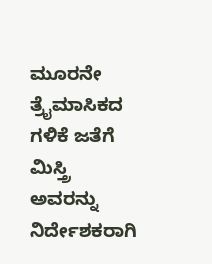ಮೂರನೇ ತ್ರೈಮಾಸಿಕದ ಗಳಿಕೆ ಜತೆಗೆ ಮಿಸ್ತ್ರಿ ಅವರನ್ನು ನಿರ್ದೇಶಕರಾಗಿ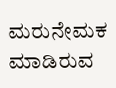ಮರುನೇಮಕ ಮಾಡಿರುವ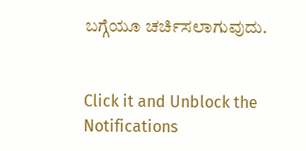ಬಗ್ಗೆಯೂ ಚರ್ಚಿಸಲಾಗುವುದು.


Click it and Unblock the Notifications